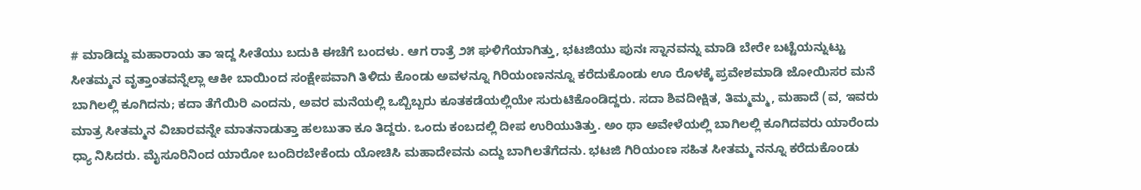# ಮಾಡಿದ್ದು ಮಹಾರಾಯ ತಾ ಇದ್ದ ಸೀತೆಯು ಬದುಕಿ ಈಚೆಗೆ ಬಂದಳು. ಆಗ ರಾತ್ರೆ ೨೫ ಘಳಿಗೆಯಾಗಿತ್ತು, ಭಟಜಿಯು ಪುನಃ ಸ್ನಾನವನ್ನು ಮಾಡಿ ಬೇರೇ ಬಟ್ಟೆಯನ್ನುಟ್ಟು ಸೀತಮ್ಮನ ವೃತ್ತಾಂತವನ್ನೆಲ್ಲಾ ಆಕೀ ಬಾಯಿಂದ ಸಂಕ್ಷೇಪವಾಗಿ ತಿಳಿದು ಕೊಂಡು ಅವಳನ್ನೂ ಗಿರಿಯಂಣನನ್ನೂ ಕರೆದುಕೊಂಡು ಊ ರೊಳಕ್ಕೆ ಪ್ರವೇಶಮಾಡಿ ಜೋಯಿಸರ ಮನೆ ಬಾಗಿಲಲ್ಲಿ ಕೂಗಿದನು; ಕದಾ ತೆಗೆಯಿರಿ ಎಂದನು, ಅವರ ಮನೆಯಲ್ಲಿ ಒಬ್ಬಿಬ್ಬರು ಕೂತಕಡೆಯಲ್ಲಿಯೇ ಸುರುಟಿಕೊಂಡಿದ್ದರು. ಸದಾ ಶಿವದೀಕ್ಷಿತ, ತಿಮ್ಮಮ್ಮ, ಮಹಾದೆ (ವ, ಇವರು ಮಾತ್ರ ಸೀತಮ್ಮನ ವಿಚಾರವನ್ನೇ ಮಾತನಾಡುತ್ತಾ ಹಲಬುತಾ ಕೂ ತಿದ್ದರು. ಒಂದು ಕಂಬದಲ್ಲಿ ದೀಪ ಉರಿಯುತಿತ್ತು. ಅಂ ಥಾ ಅವೇಳೆಯಲ್ಲಿ ಬಾಗಿಲಲ್ಲಿ ಕೂಗಿದವರು ಯಾರೆಂದು ಧ್ಯಾ ನಿಸಿದರು. ಮೈಸೂರಿನಿಂದ ಯಾರೋ ಬಂದಿರಬೇಕೆಂದು ಯೋಚಿಸಿ ಮಹಾದೇವನು ಎದ್ದು ಬಾಗಿಲತೆಗೆದನು. ಭಟಜಿ ಗಿರಿಯಂಣ ಸಹಿತ ಸೀತಮ್ಮ ನನ್ನೂ ಕರೆದುಕೊಂಡು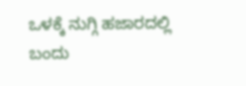ಒಳಕ್ಕೆ ನುಗ್ಗಿ ಹಜಾರದಲ್ಲಿ ಬಂದು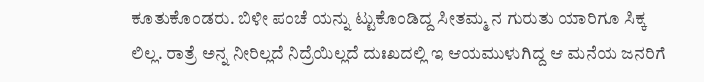ಕೂತುಕೊಂಡರು. ಬಿಳೀ ಪಂಚೆ ಯನ್ನು ಟ್ಟುಕೊಂಡಿದ್ದ ಸೀತಮ್ಮ ನ ಗುರುತು ಯಾರಿಗೂ ಸಿಕ್ಕ ಲಿಲ್ಲ. ರಾತ್ರೆ ಅನ್ನ ನೀರಿಲ್ಲದೆ ನಿದ್ರೆಯಿಲ್ಲದೆ ದುಃಖದಲ್ಲಿ ಇ ಆಯಮುಳುಗಿದ್ದ ಆ ಮನೆಯ ಜನರಿಗೆ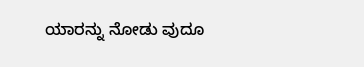ಯಾರನ್ನು ನೋಡು ವುದೂ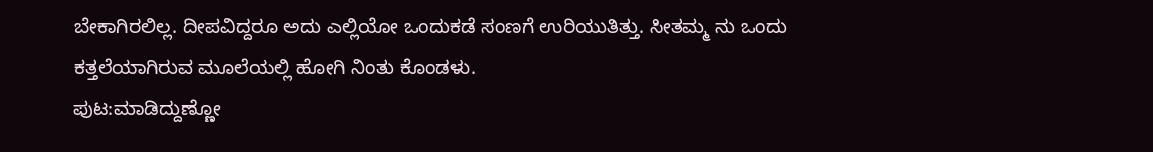ಬೇಕಾಗಿರಲಿಲ್ಲ. ದೀಪವಿದ್ದರೂ ಅದು ಎಲ್ಲಿಯೋ ಒಂದುಕಡೆ ಸಂಣಗೆ ಉರಿಯುತಿತ್ತು. ಸೀತಮ್ಮ ನು ಒಂದು ಕತ್ತಲೆಯಾಗಿರುವ ಮೂಲೆಯಲ್ಲಿ ಹೋಗಿ ನಿಂತು ಕೊಂಡಳು.
ಪುಟ:ಮಾಡಿದ್ದುಣ್ಣೋ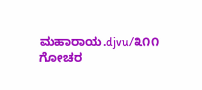ಮಹಾರಾಯ.djvu/೩೧೧
ಗೋಚರ